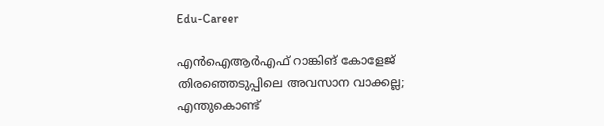Edu-Career

എൻഐആർഎഫ് റാങ്കിങ് കോളേജ് തിരഞ്ഞെടുപ്പിലെ അവസാന വാക്കല്ല; എന്തുകൊണ്ട്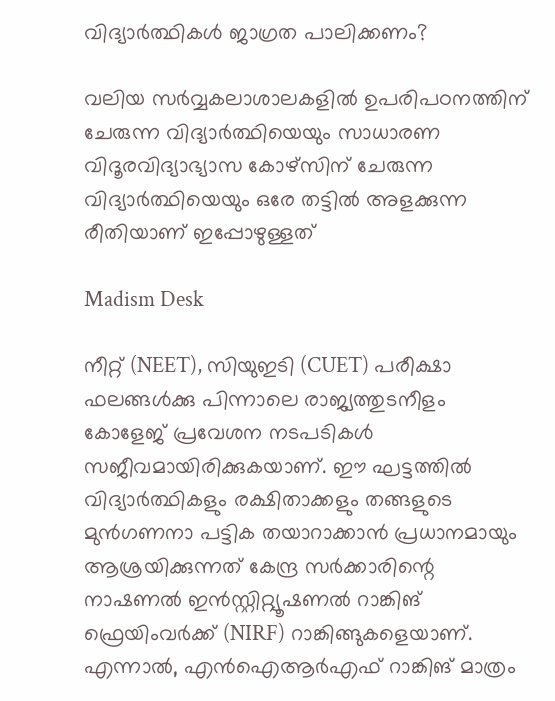വിദ്യാർത്ഥികൾ ജാഗ്രത പാലിക്കണം?

വലിയ സർവ്വകലാശാലകളിൽ ഉപരിപഠനത്തിന് ചേരുന്ന വിദ്യാർത്ഥിയെയും സാധാരണ വിദൂരവിദ്യാഭ്യാസ കോഴ്സിന് ചേരുന്ന വിദ്യാർത്ഥിയെയും ഒരേ തട്ടിൽ അളക്കുന്ന രീതിയാണ് ഇപ്പോഴുള്ളത്

Madism Desk

നീറ്റ് (NEET), സിയുഇടി (CUET) പരീക്ഷാ ഫലങ്ങൾക്കു പിന്നാലെ രാജ്യത്തുടനീളം കോളേജ് പ്രവേശന നടപടികൾ സജീവമായിരിക്കുകയാണ്. ഈ ഘട്ടത്തിൽ വിദ്യാർത്ഥികളും രക്ഷിതാക്കളും തങ്ങളുടെ മുൻഗണനാ പട്ടിക തയാറാക്കാൻ പ്രധാനമായും ആശ്രയിക്കുന്നത് കേന്ദ്ര സർക്കാരിന്റെ നാഷണൽ ഇൻസ്റ്റിറ്റ്യൂഷണൽ റാങ്കിങ് ഫ്രെയിംവർക്ക് (NIRF) റാങ്കിങ്ങുകളെയാണ്. എന്നാൽ, എൻഐആർഎഫ് റാങ്കിങ് മാത്രം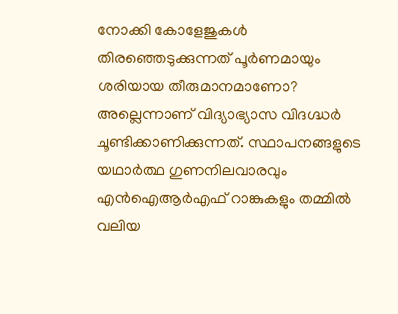നോക്കി കോളേജുകൾ തിരഞ്ഞെടുക്കുന്നത് പൂർണമായും ശരിയായ തീരുമാനമാണോ? അല്ലെന്നാണ് വിദ്യാഭ്യാസ വിദഗ്ദ്ധർ ചൂണ്ടിക്കാണിക്കുന്നത്. സ്ഥാപനങ്ങളുടെ യഥാർത്ഥ ഗുണനിലവാരവും എൻഐആർഎഫ് റാങ്കുകളും തമ്മിൽ വലിയ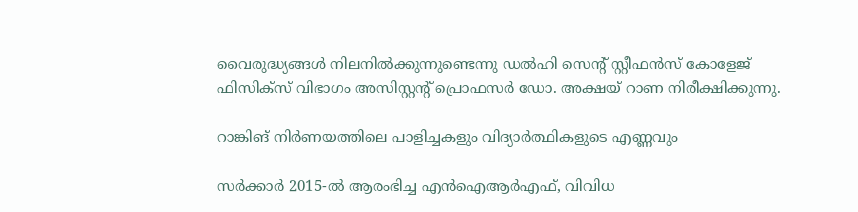വൈരുദ്ധ്യങ്ങൾ നിലനിൽക്കുന്നുണ്ടെന്നു ഡൽഹി സെന്റ് സ്റ്റീഫൻസ് കോളേജ് ഫിസിക്സ് വിഭാഗം അസിസ്റ്റന്റ് പ്രൊഫസർ ഡോ. അക്ഷയ് റാണ നിരീക്ഷിക്കുന്നു.

റാങ്കിങ് നിർണയത്തിലെ പാളിച്ചകളും വിദ്യാർത്ഥികളുടെ എണ്ണവും

സർക്കാർ 2015-ൽ ആരംഭിച്ച എൻഐആർഎഫ്, വിവിധ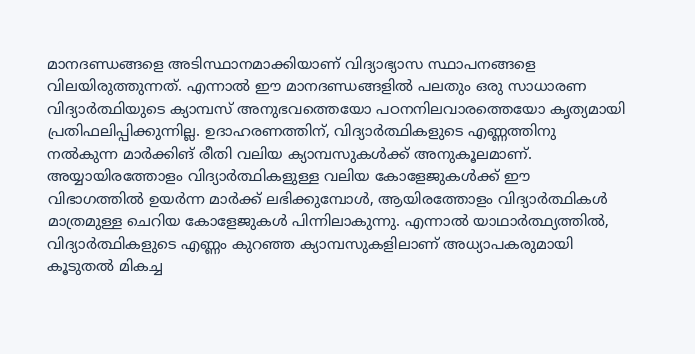മാനദണ്ഡങ്ങളെ അടിസ്ഥാനമാക്കിയാണ് വിദ്യാഭ്യാസ സ്ഥാപനങ്ങളെ വിലയിരുത്തുന്നത്. എന്നാൽ ഈ മാനദണ്ഡങ്ങളിൽ പലതും ഒരു സാധാരണ വിദ്യാർത്ഥിയുടെ ക്യാമ്പസ് അനുഭവത്തെയോ പഠനനിലവാരത്തെയോ കൃത്യമായി പ്രതിഫലിപ്പിക്കുന്നില്ല. ഉദാഹരണത്തിന്, വിദ്യാർത്ഥികളുടെ എണ്ണത്തിനു നൽകുന്ന മാർക്കിങ് രീതി വലിയ ക്യാമ്പസുകൾക്ക് അനുകൂലമാണ്. അയ്യായിരത്തോളം വിദ്യാർത്ഥികളുള്ള വലിയ കോളേജുകൾക്ക് ഈ വിഭാഗത്തിൽ ഉയർന്ന മാർക്ക് ലഭിക്കുമ്പോൾ, ആയിരത്തോളം വിദ്യാർത്ഥികൾ മാത്രമുള്ള ചെറിയ കോളേജുകൾ പിന്നിലാകുന്നു. എന്നാൽ യാഥാർത്ഥ്യത്തിൽ, വിദ്യാർത്ഥികളുടെ എണ്ണം കുറഞ്ഞ ക്യാമ്പസുകളിലാണ് അധ്യാപകരുമായി കൂടുതൽ മികച്ച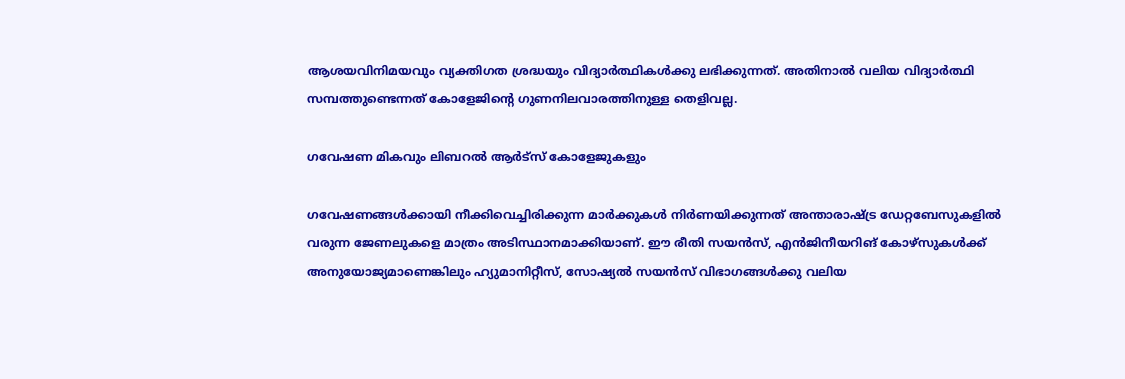ആശയവിനിമയവും വ്യക്തിഗത ശ്രദ്ധയും വിദ്യാർത്ഥികൾക്കു ലഭിക്കുന്നത്. അതിനാൽ വലിയ വിദ്യാർത്ഥി സമ്പത്തുണ്ടെന്നത് കോളേജിന്റെ ഗുണനിലവാരത്തിനുള്ള തെളിവല്ല.

ഗവേഷണ മികവും ലിബറൽ ആർട്സ് കോളേജുകളും

ഗവേഷണങ്ങൾക്കായി നീക്കിവെച്ചിരിക്കുന്ന മാർക്കുകൾ നിർണയിക്കുന്നത് അന്താരാഷ്ട്ര ഡേറ്റബേസുകളിൽ വരുന്ന ജേണലുകളെ മാത്രം അടിസ്ഥാനമാക്കിയാണ്. ഈ രീതി സയൻസ്, എൻജിനീയറിങ് കോഴ്സുകൾക്ക് അനുയോജ്യമാണെങ്കിലും ഹ്യുമാനിറ്റീസ്, സോഷ്യൽ സയൻസ് വിഭാഗങ്ങൾക്കു വലിയ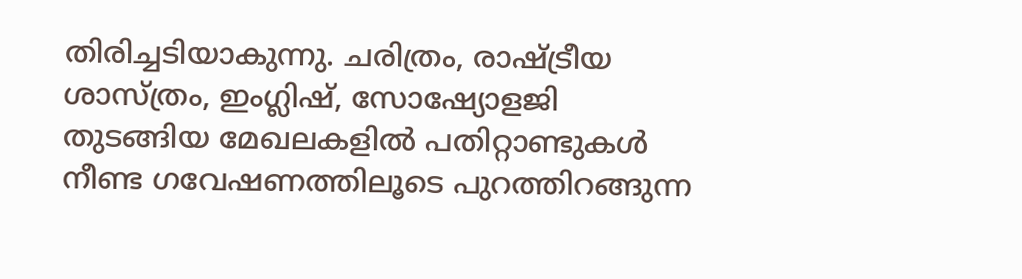തിരിച്ചടിയാകുന്നു. ചരിത്രം, രാഷ്ട്രീയ ശാസ്ത്രം, ഇംഗ്ലിഷ്, സോഷ്യോളജി തുടങ്ങിയ മേഖലകളിൽ പതിറ്റാണ്ടുകൾ നീണ്ട ഗവേഷണത്തിലൂടെ പുറത്തിറങ്ങുന്ന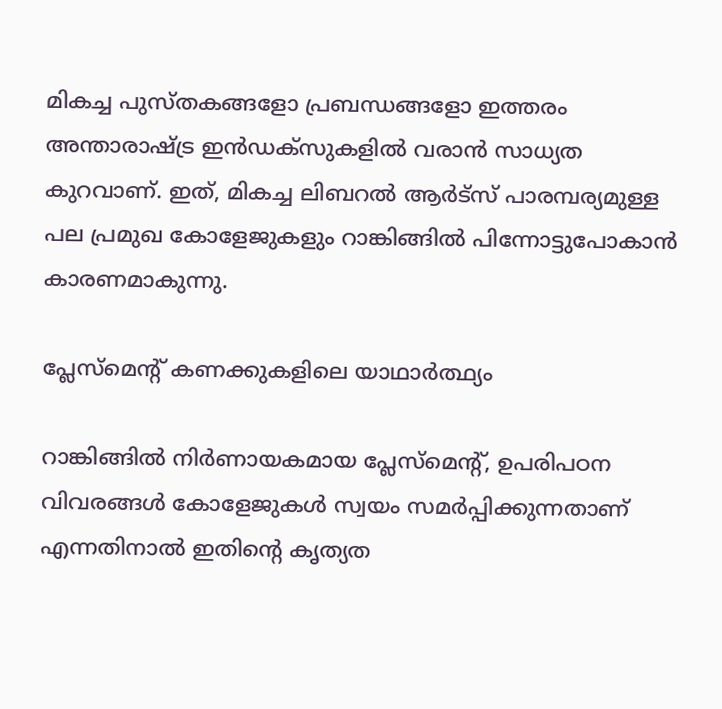മികച്ച പുസ്തകങ്ങളോ പ്രബന്ധങ്ങളോ ഇത്തരം അന്താരാഷ്ട്ര ഇൻഡക്സുകളിൽ വരാൻ സാധ്യത കുറവാണ്. ഇത്, മികച്ച ലിബറൽ ആർട്സ് പാരമ്പര്യമുള്ള പല പ്രമുഖ കോളേജുകളും റാങ്കിങ്ങിൽ പിന്നോട്ടുപോകാൻ കാരണമാകുന്നു.

പ്ലേസ്‌മെന്റ് കണക്കുകളിലെ യാഥാർത്ഥ്യം

റാങ്കിങ്ങിൽ നിർണായകമായ പ്ലേസ്‌മെന്റ്, ഉപരിപഠന വിവരങ്ങൾ കോളേജുകൾ സ്വയം സമർപ്പിക്കുന്നതാണ് എന്നതിനാൽ ഇതിന്റെ കൃത്യത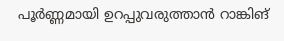പൂർണ്ണമായി ഉറപ്പുവരുത്താൻ റാങ്കിങ്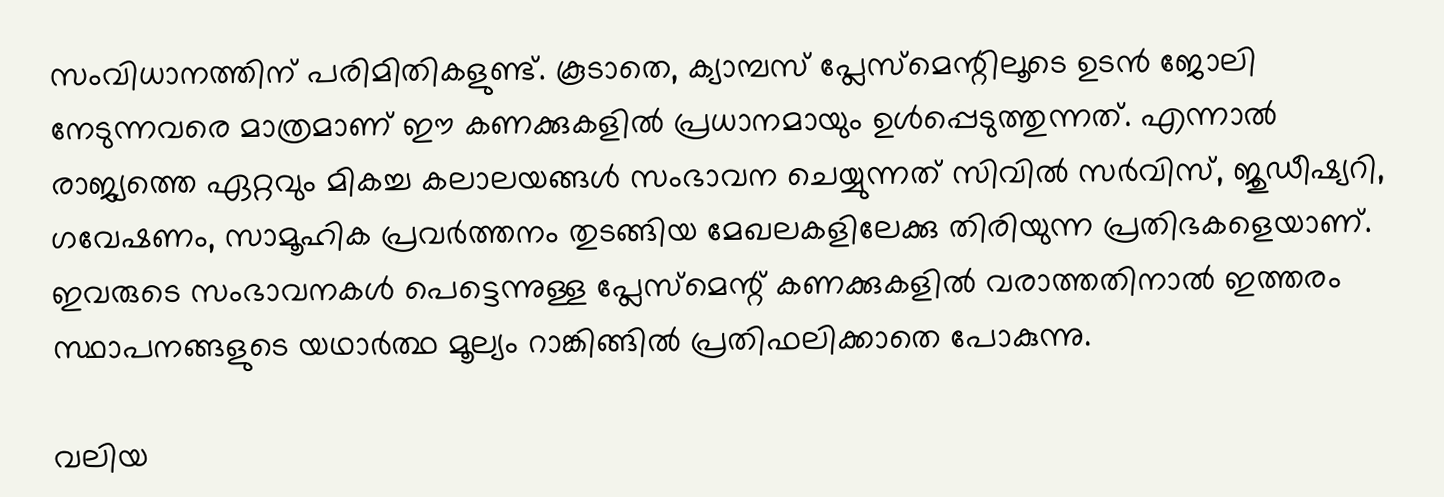സംവിധാനത്തിന് പരിമിതികളുണ്ട്. കൂടാതെ, ക്യാമ്പസ് പ്ലേസ്‌മെന്റിലൂടെ ഉടൻ ജോലി നേടുന്നവരെ മാത്രമാണ് ഈ കണക്കുകളിൽ പ്രധാനമായും ഉൾപ്പെടുത്തുന്നത്. എന്നാൽ രാജ്യത്തെ ഏറ്റവും മികച്ച കലാലയങ്ങൾ സംഭാവന ചെയ്യുന്നത് സിവിൽ സർവിസ്, ജുഡീഷ്യറി, ഗവേഷണം, സാമൂഹിക പ്രവർത്തനം തുടങ്ങിയ മേഖലകളിലേക്കു തിരിയുന്ന പ്രതിഭകളെയാണ്. ഇവരുടെ സംഭാവനകൾ പെട്ടെന്നുള്ള പ്ലേസ്‌മെന്റ് കണക്കുകളിൽ വരാത്തതിനാൽ ഇത്തരം സ്ഥാപനങ്ങളുടെ യഥാർത്ഥ മൂല്യം റാങ്കിങ്ങിൽ പ്രതിഫലിക്കാതെ പോകുന്നു.

വലിയ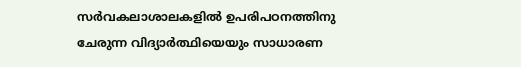സർവകലാശാലകളിൽ ഉപരിപഠനത്തിനു ചേരുന്ന വിദ്യാർത്ഥിയെയും സാധാരണ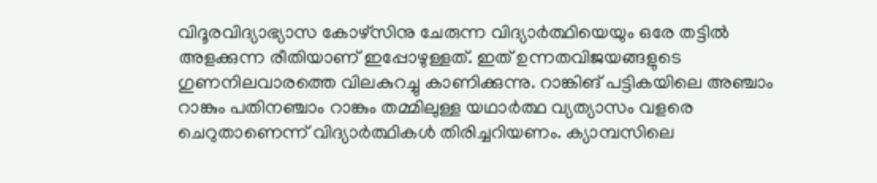വിദൂരവിദ്യാഭ്യാസ കോഴ്സിനു ചേരുന്ന വിദ്യാർത്ഥിയെയും ഒരേ തട്ടിൽ അളക്കുന്ന രീതിയാണ് ഇപ്പോഴുള്ളത്. ഇത് ഉന്നതവിജയങ്ങളുടെ ഗുണനിലവാരത്തെ വിലകുറച്ചു കാണിക്കുന്നു. റാങ്കിങ് പട്ടികയിലെ അഞ്ചാം റാങ്കും പതിനഞ്ചാം റാങ്കും തമ്മിലുള്ള യഥാർത്ഥ വ്യത്യാസം വളരെ ചെറുതാണെന്ന് വിദ്യാർത്ഥികൾ തിരിച്ചറിയണം. ക്യാമ്പസിലെ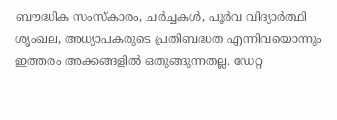ബൗദ്ധിക സംസ്കാരം, ചർച്ചകൾ, പൂർവ വിദ്യാർത്ഥി ശൃംഖല, അധ്യാപകരുടെ പ്രതിബദ്ധത എന്നിവയൊന്നും ഇത്തരം അക്കങ്ങളിൽ ഒതുങ്ങുന്നതല്ല. ഡേറ്റ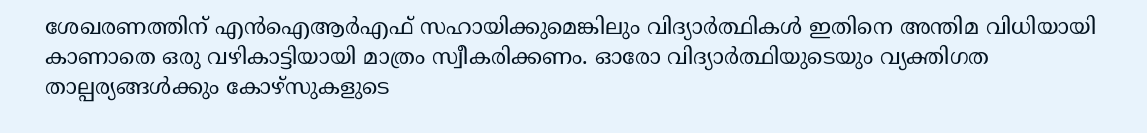ശേഖരണത്തിന് എൻഐആർഎഫ് സഹായിക്കുമെങ്കിലും വിദ്യാർത്ഥികൾ ഇതിനെ അന്തിമ വിധിയായി കാണാതെ ഒരു വഴികാട്ടിയായി മാത്രം സ്വീകരിക്കണം. ഓരോ വിദ്യാർത്ഥിയുടെയും വ്യക്തിഗത താല്പര്യങ്ങൾക്കും കോഴ്സുകളുടെ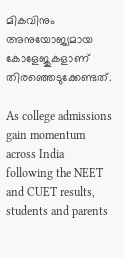മികവിനും അനുയോജ്യമായ കോളേജുകളാണ് തിരഞ്ഞെടുക്കേണ്ടത്.

As college admissions gain momentum across India following the NEET and CUET results, students and parents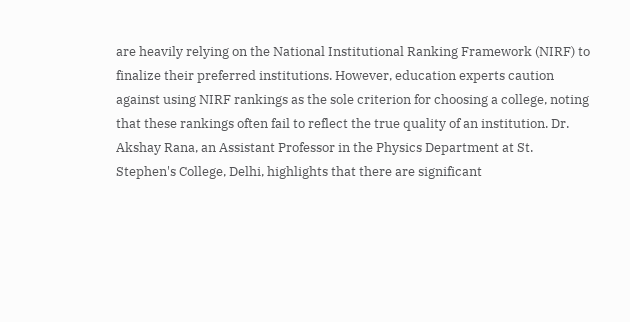are heavily relying on the National Institutional Ranking Framework (NIRF) to finalize their preferred institutions. However, education experts caution against using NIRF rankings as the sole criterion for choosing a college, noting that these rankings often fail to reflect the true quality of an institution. Dr. Akshay Rana, an Assistant Professor in the Physics Department at St. Stephen's College, Delhi, highlights that there are significant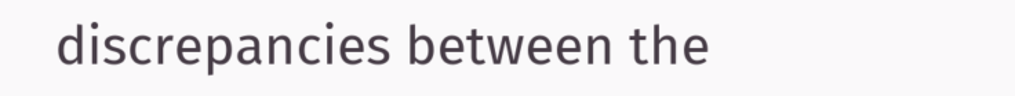discrepancies between the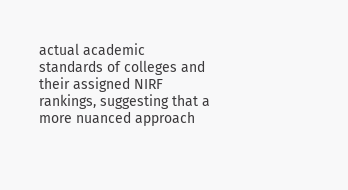actual academic standards of colleges and their assigned NIRF rankings, suggesting that a more nuanced approach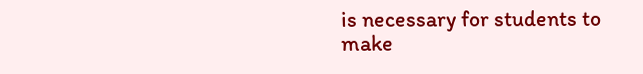is necessary for students to make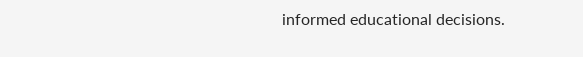informed educational decisions.